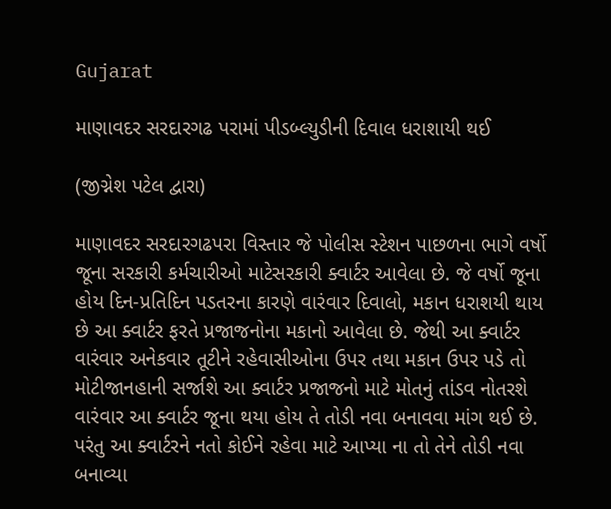Gujarat

માણાવદર સરદારગઢ પરામાં પીડબ્લ્યુડીની દિવાલ ધરાશાયી થઈ

(જીગ્નેશ પટેલ દ્વારા)

માણાવદર સરદારગઢપરા વિસ્તાર જે પોલીસ સ્ટેશન પાછળના ભાગે વર્ષો જૂના સરકારી કર્મચારીઓ માટેસરકારી ક્વાર્ટર આવેલા છે. જે વર્ષો જૂના હોય દિન-પ્રતિદિન પડતરના કારણે વારંવાર દિવાલો, મકાન ધરાશયી થાય છે આ ક્વાર્ટર ફરતે પ્રજાજનોના મકાનો આવેલા છે. જેથી આ ક્વાર્ટર વારંવાર અનેકવાર તૂટીને રહેવાસીઓના ઉપર તથા મકાન ઉપર પડે તો મોટીજાનહાની સર્જાશે આ ક્વાર્ટર પ્રજાજનો માટે મોતનું તાંડવ નોતરશે વારંવાર આ ક્વાર્ટર જૂના થયા હોય તે તોડી નવા બનાવવા માંગ થઈ છે.
પરંતુ આ ક્વાર્ટરને નતો કોઈને રહેવા માટે આપ્યા ના તો તેને તોડી નવા બનાવ્યા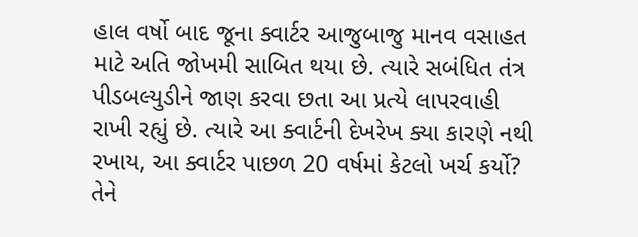હાલ વર્ષો બાદ જૂના ક્વાર્ટર આજુબાજુ માનવ વસાહત માટે અતિ જોખમી સાબિત થયા છે. ત્યારે સબંધિત તંત્ર પીડબલ્યુડીને જાણ કરવા છતા આ પ્રત્યે લાપરવાહી રાખી રહ્યું છે. ત્યારે આ ક્વાર્ટની દેખરેખ ક્યા કારણે નથી રખાય, આ ક્વાર્ટર પાછળ 20 વર્ષમાં કેટલો ખર્ચ કર્યો? તેને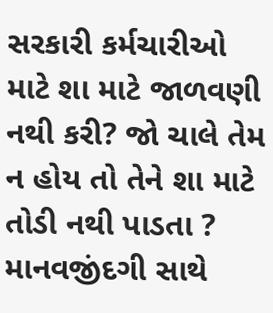સરકારી કર્મચારીઓ માટે શા માટે જાળવણી નથી કરી? જો ચાલે તેમ ન હોય તો તેને શા માટે તોડી નથી પાડતા ? માનવજીંદગી સાથે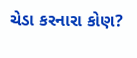ચેડા કરનારા કોણ?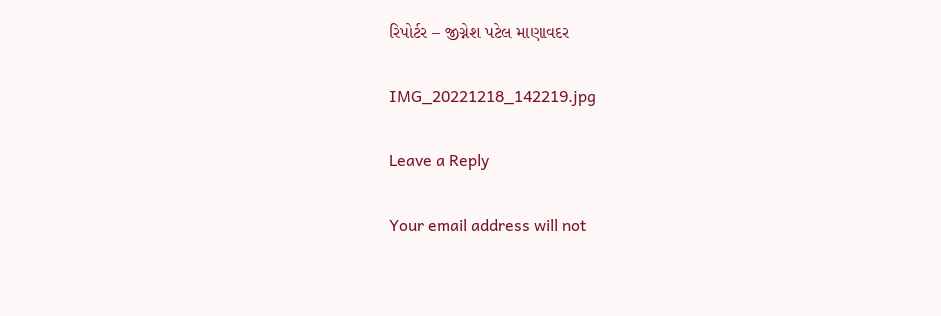રિપોર્ટર – જીગ્નેશ પટેલ માણાવદર

IMG_20221218_142219.jpg

Leave a Reply

Your email address will not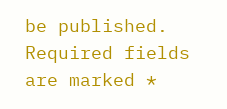be published. Required fields are marked *